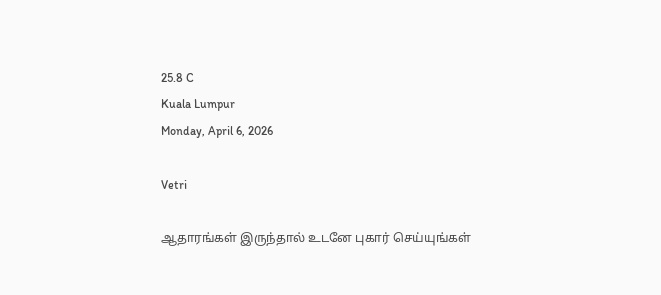25.8 C
Kuala Lumpur
Monday, April 6, 2026

Vetri

ஆதாரங்கள் இருந்தால் உடனே புகார் செய்யுங்கள்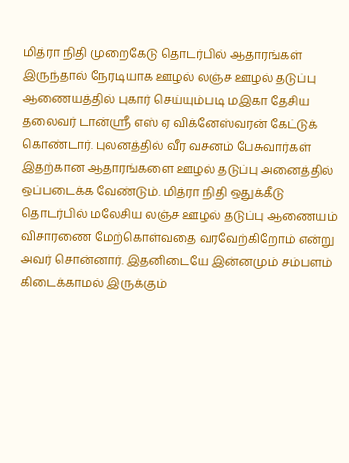மித்ரா நிதி முறைகேடு தொடர்பில் ஆதாரங்கள் இருந்தால் நேரடியாக ஊழல் லஞ்ச ஊழல் தடுப்பு ஆணையத்தில் புகார் செய்யும்படி மஇகா தேசிய தலைவர் டான்ஸ்ரீ எஸ் ஏ விக்னேஸ்வரன் கேட்டுக் கொண்டார். புலனத்தில் வீர வசனம் பேசுவார்கள் இதற்கான ஆதாரங்களை ஊழல் தடுப்பு அனைத்தில் ஒப்படைக்க வேண்டும். மித்ரா நிதி ஒதுக்கீடு தொடர்பில் மலேசிய லஞ்ச ஊழல் தடுப்பு ஆணையம் விசாரணை மேற்கொள்வதை வரவேற்கிறோம் என்று அவர் சொன்னார். இதனிடையே இன்னமும் சம்பளம் கிடைக்காமல் இருக்கும்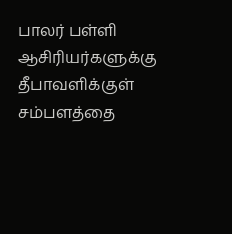பாலர் பள்ளி ஆசிரியர்களுக்கு தீபாவளிக்குள் சம்பளத்தை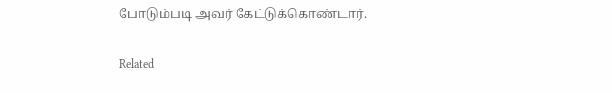போடும்படி அவர் கேட்டுக்கொண்டார்.

Related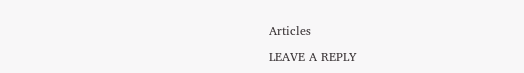Articles

LEAVE A REPLY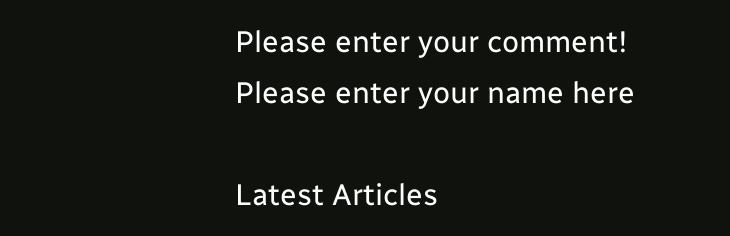Please enter your comment!
Please enter your name here

Latest Articles